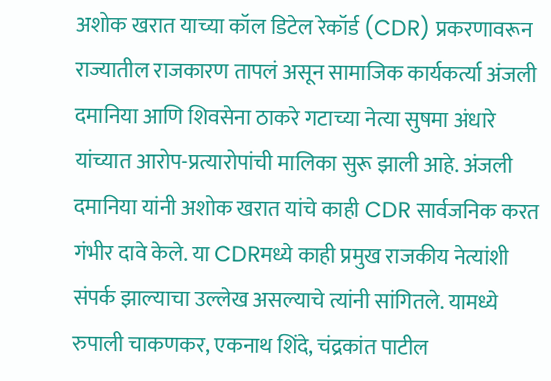अशोक खरात याच्या कॉल डिटेल रेकॉर्ड (CDR) प्रकरणावरून राज्यातील राजकारण तापलं असून सामाजिक कार्यकर्त्या अंजली दमानिया आणि शिवसेना ठाकरे गटाच्या नेत्या सुषमा अंधारे यांच्यात आरोप-प्रत्यारोपांची मालिका सुरू झाली आहे. अंजली दमानिया यांनी अशोक खरात यांचे काही CDR सार्वजनिक करत गंभीर दावे केले. या CDRमध्ये काही प्रमुख राजकीय नेत्यांशी संपर्क झाल्याचा उल्लेख असल्याचे त्यांनी सांगितले. यामध्ये रुपाली चाकणकर, एकनाथ शिंदे, चंद्रकांत पाटील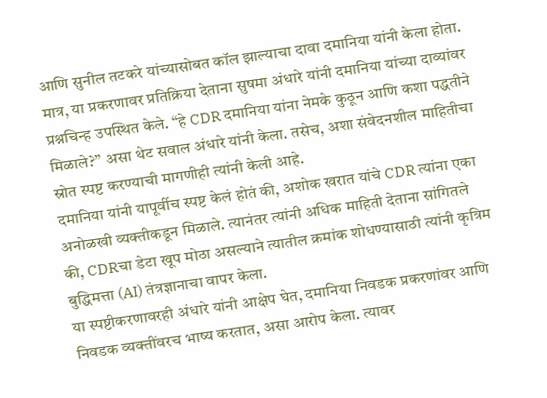आणि सुनील तटकरे यांच्यासोबत कॉल झाल्याचा दावा दमानिया यांनी केला होता.
मात्र, या प्रकरणावर प्रतिक्रिया देताना सुषमा अंधारे यांनी दमानिया यांच्या दाव्यांवर प्रश्नचिन्ह उपस्थित केले. “हे CDR दमानिया यांना नेमके कुठून आणि कशा पद्धतीने मिळाले?” असा थेट सवाल अंधारे यांनी केला. तसेच, अशा संवेदनशील माहितीचा स्रोत स्पष्ट करण्याची मागणीही त्यांनी केली आहे.
दमानिया यांनी यापूर्वीच स्पष्ट केलं होतं की, अशोक खरात यांचे CDR त्यांना एका अनोळखी व्यक्तीकडून मिळाले. त्यानंतर त्यांनी अधिक माहिती देताना सांगितले की, CDRचा डेटा खूप मोठा असल्याने त्यातील क्रमांक शोधण्यासाठी त्यांनी कृत्रिम बुद्धिमत्ता (AI) तंत्रज्ञानाचा वापर केला.
या स्पष्टीकरणावरही अंधारे यांनी आक्षेप घेत, दमानिया निवडक प्रकरणांवर आणि निवडक व्यक्तींवरच भाष्य करतात, असा आरोप केला. त्यावर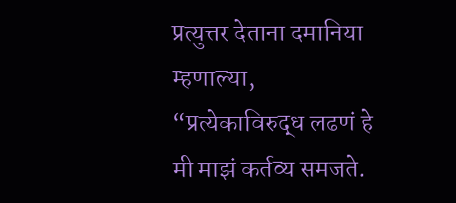प्रत्युत्तर देताना दमानिया म्हणाल्या, “प्रत्येकाविरुद्ध लढणं हे मी माझं कर्तव्य समजते.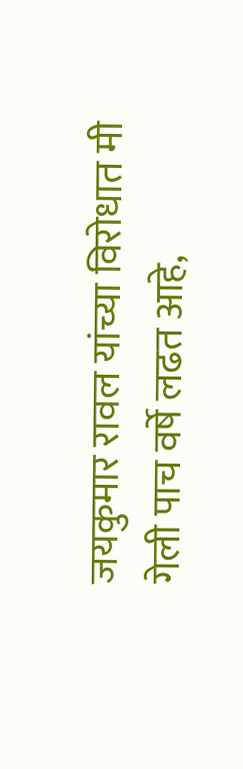जयकुमार रावल यांच्या विरोधात मी गेली पाच वर्षे लढत आहे,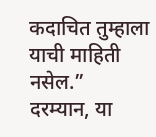कदाचित तुम्हाला याची माहिती नसेल.”
दरम्यान, या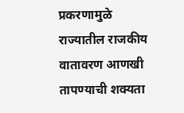प्रकरणामुळे राज्यातील राजकीय वातावरण आणखी तापण्याची शक्यता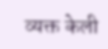व्यक्त केली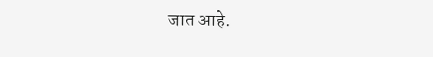जात आहे.